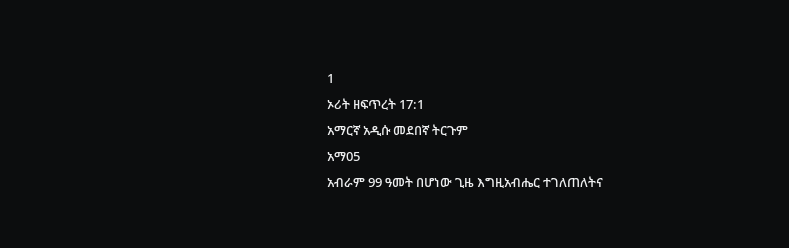1
ኦሪት ዘፍጥረት 17:1
አማርኛ አዲሱ መደበኛ ትርጉም
አማ05
አብራም 99 ዓመት በሆነው ጊዜ እግዚአብሔር ተገለጠለትና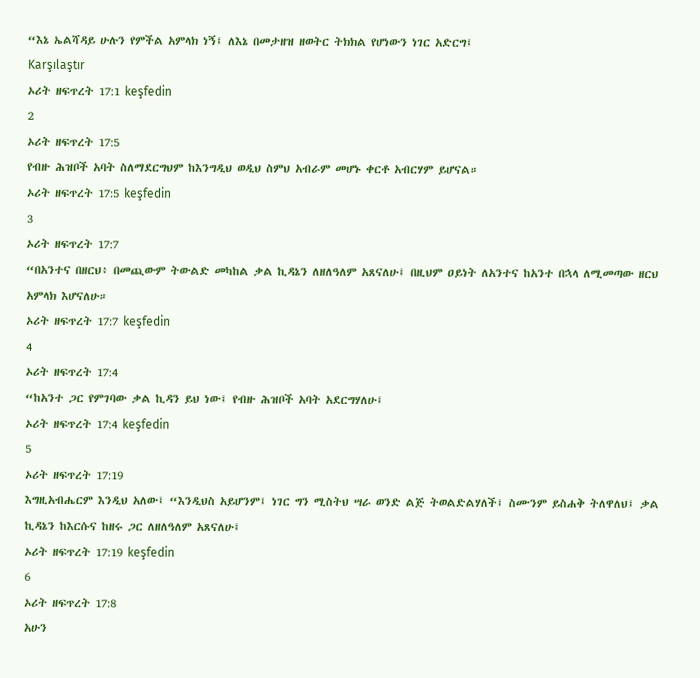“እኔ ኤልሻዳይ ሁሉን የምችል አምላክ ነኝ፤ ለእኔ በመታዘዝ ዘወትር ትክክል የሆነውን ነገር አድርግ፤
Karşılaştır
ኦሪት ዘፍጥረት 17:1 keşfedin
2
ኦሪት ዘፍጥረት 17:5
የብዙ ሕዝቦች አባት ስለማደርግህም ከእንግዲህ ወዲህ ስምህ አብራም መሆኑ ቀርቶ አብርሃም ይሆናል።
ኦሪት ዘፍጥረት 17:5 keşfedin
3
ኦሪት ዘፍጥረት 17:7
“በአንተና በዘርህ፥ በመጪውም ትውልድ መካከል ቃል ኪዳኔን ለዘለዓለም አጸናለሁ፤ በዚህም ዐይነት ለአንተና ከአንተ በኋላ ለሚመጣው ዘርህ አምላክ እሆናለሁ።
ኦሪት ዘፍጥረት 17:7 keşfedin
4
ኦሪት ዘፍጥረት 17:4
“ከአንተ ጋር የምገባው ቃል ኪዳን ይህ ነው፤ የብዙ ሕዝቦች አባት አደርግሃለሁ፤
ኦሪት ዘፍጥረት 17:4 keşfedin
5
ኦሪት ዘፍጥረት 17:19
እግዚአብሔርም እንዲህ አለው፤ “እንዲህስ አይሆንም፤ ነገር ግን ሚስትህ ሣራ ወንድ ልጅ ትወልድልሃለች፤ ስሙንም ይስሐቅ ትለዋለህ፤ ቃል ኪዳኔን ከእርሱና ከዘሩ ጋር ለዘለዓለም አጸናለሁ፤
ኦሪት ዘፍጥረት 17:19 keşfedin
6
ኦሪት ዘፍጥረት 17:8
አሁን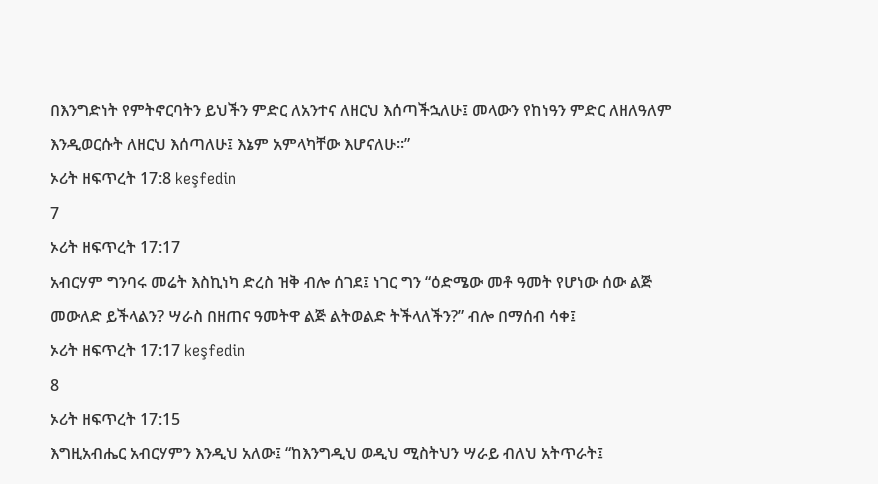በእንግድነት የምትኖርባትን ይህችን ምድር ለአንተና ለዘርህ እሰጣችኋለሁ፤ መላውን የከነዓን ምድር ለዘለዓለም እንዲወርሱት ለዘርህ እሰጣለሁ፤ እኔም አምላካቸው እሆናለሁ።”
ኦሪት ዘፍጥረት 17:8 keşfedin
7
ኦሪት ዘፍጥረት 17:17
አብርሃም ግንባሩ መሬት እስኪነካ ድረስ ዝቅ ብሎ ሰገደ፤ ነገር ግን “ዕድሜው መቶ ዓመት የሆነው ሰው ልጅ መውለድ ይችላልን? ሣራስ በዘጠና ዓመትዋ ልጅ ልትወልድ ትችላለችን?” ብሎ በማሰብ ሳቀ፤
ኦሪት ዘፍጥረት 17:17 keşfedin
8
ኦሪት ዘፍጥረት 17:15
እግዚአብሔር አብርሃምን እንዲህ አለው፤ “ከእንግዲህ ወዲህ ሚስትህን ሣራይ ብለህ አትጥራት፤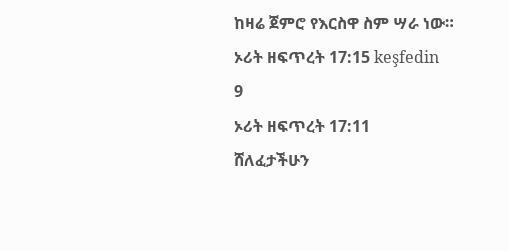ከዛሬ ጀምሮ የእርስዋ ስም ሣራ ነው።
ኦሪት ዘፍጥረት 17:15 keşfedin
9
ኦሪት ዘፍጥረት 17:11
ሸለፈታችሁን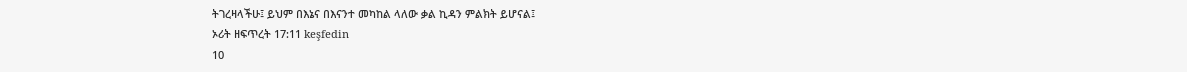ትገረዛላችሁ፤ ይህም በእኔና በእናንተ መካከል ላለው ቃል ኪዳን ምልክት ይሆናል፤
ኦሪት ዘፍጥረት 17:11 keşfedin
10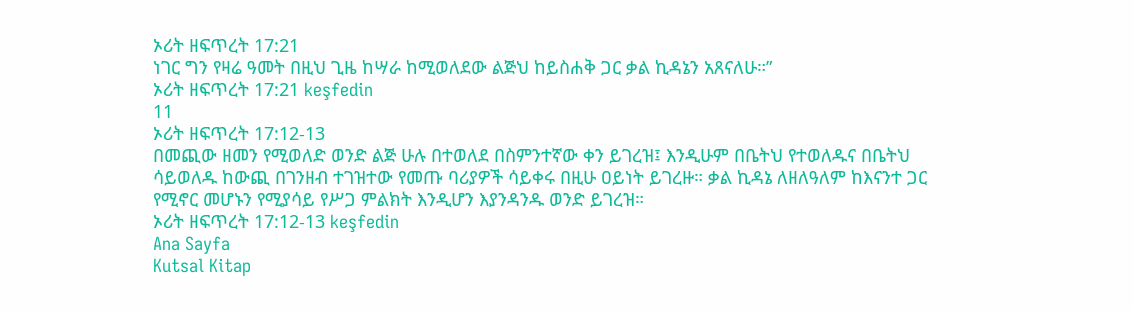ኦሪት ዘፍጥረት 17:21
ነገር ግን የዛሬ ዓመት በዚህ ጊዜ ከሣራ ከሚወለደው ልጅህ ከይስሐቅ ጋር ቃል ኪዳኔን አጸናለሁ።”
ኦሪት ዘፍጥረት 17:21 keşfedin
11
ኦሪት ዘፍጥረት 17:12-13
በመጪው ዘመን የሚወለድ ወንድ ልጅ ሁሉ በተወለደ በስምንተኛው ቀን ይገረዝ፤ እንዲሁም በቤትህ የተወለዱና በቤትህ ሳይወለዱ ከውጪ በገንዘብ ተገዝተው የመጡ ባሪያዎች ሳይቀሩ በዚሁ ዐይነት ይገረዙ። ቃል ኪዳኔ ለዘለዓለም ከእናንተ ጋር የሚኖር መሆኑን የሚያሳይ የሥጋ ምልክት እንዲሆን እያንዳንዱ ወንድ ይገረዝ።
ኦሪት ዘፍጥረት 17:12-13 keşfedin
Ana Sayfa
Kutsal Kitap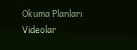Okuma Planları
Videolar